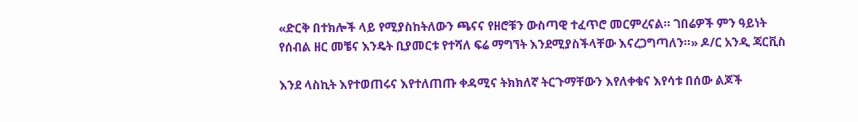«ድርቅ በተክሎች ላይ የሚያስከትለውን ጫናና የዘሮቹን ውስጣዊ ተፈጥሮ መርምረናል። ገበሬዎች ምን ዓይነት የሰብል ዘር መቼና እንዴት ቢያመርቱ የተሻለ ፍሬ ማግኘት እንደሚያስችላቸው እናረጋግጣለን።» ዶ/ር አንዲ ጃርቪስ

እንደ ላስኪት እየተወጠሩና እየተለጠጡ ቀዳሚና ትክክለኛ ትርጉማቸውን እየለቀቁና እየሳቱ በሰው ልጆች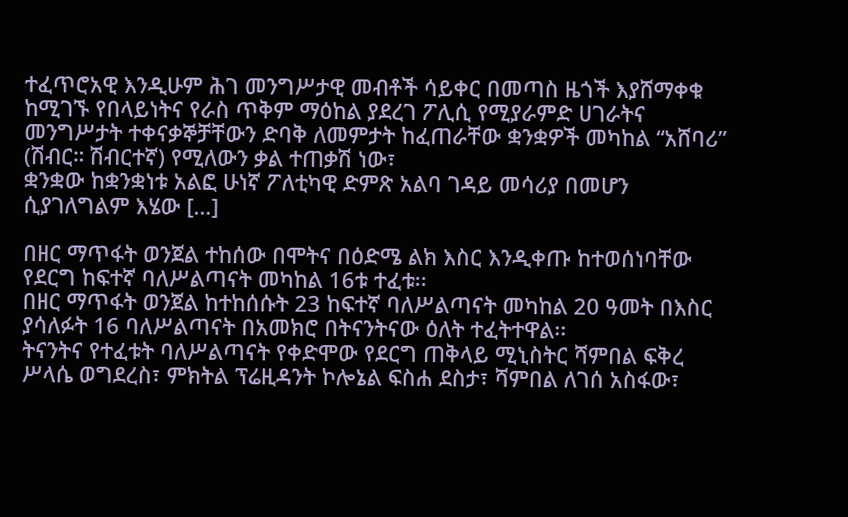ተፈጥሮአዊ እንዲሁም ሕገ መንግሥታዊ መብቶች ሳይቀር በመጣስ ዜጎች እያሸማቀቁ ከሚገኙ የበላይነትና የራስ ጥቅም ማዕከል ያደረገ ፖሊሲ የሚያራምድ ሀገራትና መንግሥታት ተቀናቃኞቻቸውን ድባቅ ለመምታት ከፈጠራቸው ቋንቋዎች መካከል “አሸባሪ” (ሽብር። ሽብርተኛ) የሚለውን ቃል ተጠቃሽ ነው፣
ቋንቋው ከቋንቋነቱ አልፎ ሁነኛ ፖለቲካዊ ድምጽ አልባ ገዳይ መሳሪያ በመሆን ሲያገለግልም እሄው […]

በዘር ማጥፋት ወንጀል ተከሰው በሞትና በዕድሜ ልክ እስር እንዲቀጡ ከተወሰነባቸው የደርግ ከፍተኛ ባለሥልጣናት መካከል 16ቱ ተፈቱ፡፡
በዘር ማጥፋት ወንጀል ከተከሰሱት 23 ከፍተኛ ባለሥልጣናት መካከል 20 ዓመት በእስር ያሳለፉት 16 ባለሥልጣናት በአመክሮ በትናንትናው ዕለት ተፈትተዋል፡፡
ትናንትና የተፈቱት ባለሥልጣናት የቀድሞው የደርግ ጠቅላይ ሚኒስትር ሻምበል ፍቅረ ሥላሴ ወግደረስ፣ ምክትል ፕሬዚዳንት ኮሎኔል ፍስሐ ደስታ፣ ሻምበል ለገሰ አስፋው፣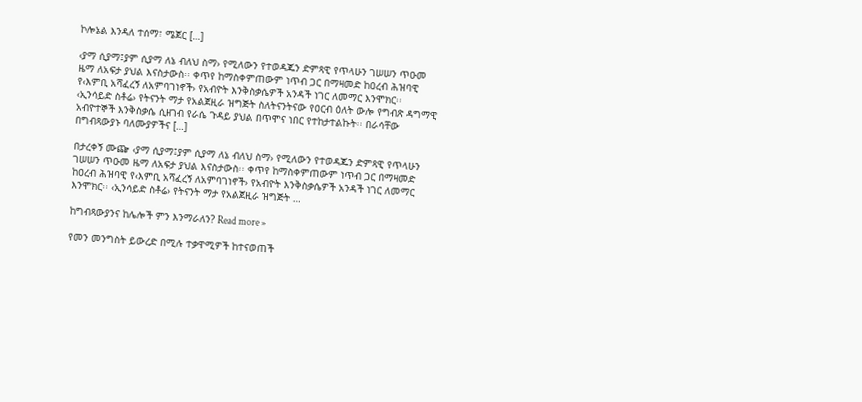ኮሎኔል እንዳለ ተሰማ፣ ሜጀር […]

‹ያማ ሲያማ፤ያም ሲያማ ለኔ ብለህ ስማ› የሚለውን የተወዳጁን ድምጻዊ የጥላሁን ገሠሠን ጥዑመ ዜማ ለአፍታ ያህል እናስታውስ፡፡ ቀጥየ ከማስቀምጠውም ነጥብ ጋር በማዛመድ ከዐረብ ሕዝባዊ የ‹እምቢ አሻፈረኝ ለአምባገነኖች› የአብዮት እንቅስቃሴዎች አንዳች ነገር ለመማር እንሞክር፡፡
‹ኢንሳይድ ስቶሬ› የትናንት ማታ የአልጀዚራ ዝግጅት ስለትናንትናው የዐርብ ዕለት ውሎ የግብጽ ዳግማዊ አብዮተኞች እንቅስቃሴ ሲዘገብ የራሴ ጉዳይ ያህል በጥሞና ነበር የተከታተልኩት፡፡ በራሳቸው በግብጻውያኑ ባለሙያዎችና […]

በታረቀኝ ሙጬ ‹ያማ ሲያማ፤ያም ሲያማ ለኔ ብለህ ስማ› የሚለውን የተወዳጁን ድምጻዊ የጥላሁን ገሠሠን ጥዑመ ዜማ ለአፍታ ያህል እናስታውስ፡፡ ቀጥየ ከማስቀምጠውም ነጥብ ጋር በማዛመድ ከዐረብ ሕዝባዊ የ‹እምቢ አሻፈረኝ ለአምባገነኖች› የአብዮት እንቅስቃሴዎች አንዳች ነገር ለመማር እንሞክር፡፡ ‹ኢንሳይድ ስቶሬ› የትናንት ማታ የአልጀዚራ ዝግጅት …

ከግብጻውያንና ከሌሎች ምን እንማራለን? Read more »

የመን መንግስት ይውረድ በሚሉ ተቃዋሚዎች ከተናወጠች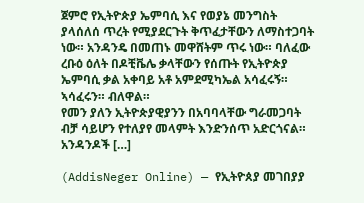ጀምሮ የኢትዮጵያ ኤምባሲ እና የወያኔ መንግስት ያላሰለሰ ጥረት የሚያደርጉት ቅጥፈታቸውን ለማስተጋባት ነው። አንዳንዴ በመጠኑ መዋሸትም ጥሩ ነው። ባለፈው ረቡዕ ዕለት በዶቺቬሌ ቃላቸውን የሰጡት የኢትዮጵያ ኤምባሲ ቃል አቀባይ አቶ አምደሚካኤል አሳፈሩኝ። ኣሳፈሩን። ብለዋል።
የመን ያለን ኢትዮጵያዊያንን በአባባላቸው ግራመጋባት ብቻ ሳይሆን የተለያየ መላምት እንድንሰጥ አድርጎናል። አንዳንዶች […]

(AddisNeger Online) — የኢትዮጰያ መገበያያ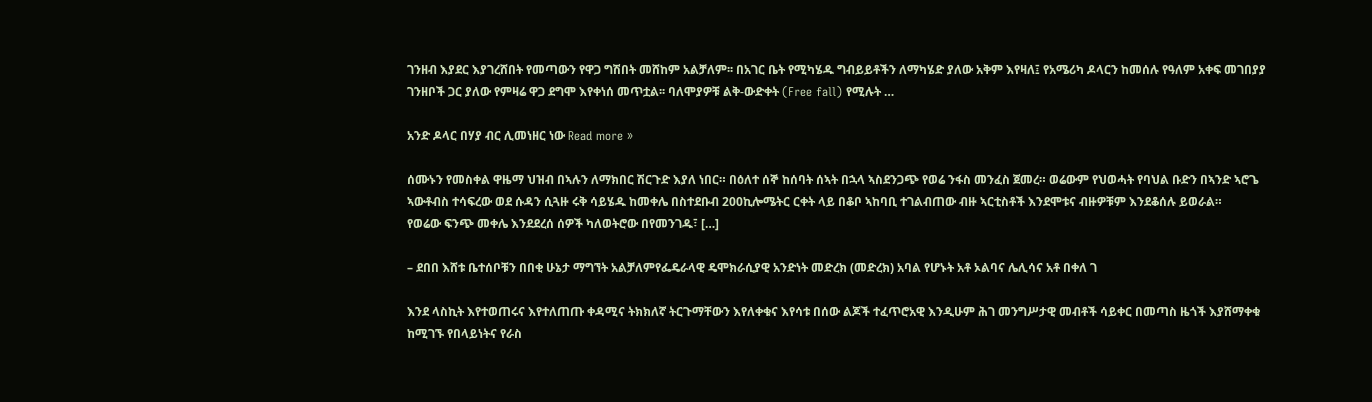ገንዘብ እያደር እያገረሸበት የመጣውን የዋጋ ግሽበት መሸከም አልቻለም፡፡ በአገር ቤት የሚካሄዱ ግብይይቶችን ለማካሄድ ያለው አቅም እየዛለ፤ የአሜሪካ ዶላርን ከመሰሉ የዓለም አቀፍ መገበያያ ገንዘቦች ጋር ያለው የምዛሬ ዋጋ ደግሞ እየቀነሰ መጥቷል፡፡ ባለሞያዎቹ ልቅ-ውድቀት (Free fall) የሚሉት …

አንድ ዶላር በሃያ ብር ሊመነዘር ነው Read more »

ሰሙኑን የመስቀል ዋዜማ ህዝብ በኣሉን ለማክበር ሽርጉድ እያለ ነበር። በዕለተ ሰኞ ከሰባት ሰኣት በኋላ ኣስደንጋጭ የወሬ ንፋስ መንፈስ ጀመረ። ወሬውም የህወሓት የባህል ቡድን በኣንድ ኣሮጌ ኣውቶብስ ተሳፍረው ወደ ሱዳን ሲጓዙ ሩቅ ሳይሄዱ ከመቀሌ በስተደቡብ 200ኪሎሜትር ርቀት ላይ በቆቦ ኣከባቢ ተገልብጠው ብዙ ኣርቲስቶች እንደሞቱና ብዙዎቹም እንደቆሰሉ ይወራል።
የወሬው ፍንጭ መቀሌ እንደደረሰ ሰዎች ካለወትሮው በየመንገዱ፣ […]

– ደበበ እሸቱ ቤተሰቦቹን በበቂ ሁኔታ ማግኘት አልቻለምየፌዴራላዊ ዴሞክራሲያዊ አንድነት መድረክ (መድረክ) አባል የሆኑት አቶ ኦልባና ሌሊሳና አቶ በቀለ ገ

እንደ ላስኪት እየተወጠሩና እየተለጠጡ ቀዳሚና ትክክለኛ ትርጉማቸውን እየለቀቁና እየሳቱ በሰው ልጆች ተፈጥሮአዊ እንዲሁም ሕገ መንግሥታዊ መብቶች ሳይቀር በመጣስ ዜጎች እያሸማቀቁ ከሚገኙ የበላይነትና የራስ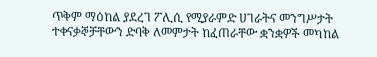ጥቅም ማዕከል ያደረገ ፖሊሲ የሚያራምድ ሀገራትና መንግሥታት ተቀናቃኞቻቸውን ድባቅ ለመምታት ከፈጠራቸው ቋንቋዎች መካከል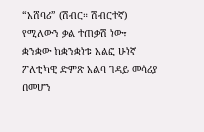“አሸባሪ” (ሽብር። ሽብርተኛ) የሚለውን ቃል ተጠቃሽ ነው፣
ቋንቋው ከቋንቋነቱ አልፎ ሁነኛ ፖለቲካዊ ድምጽ አልባ ገዳይ መሳሪያ በመሆን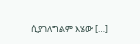ሲያገለግልም እሄው […]